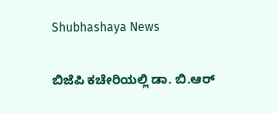Shubhashaya News

ಬಿಜೆಪಿ ಕಚೇರಿಯಲ್ಲಿ ಡಾ. ಬಿ.ಆರ್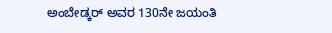ಅಂಬೇಡ್ಕರ್ ಅವರ 130ನೇ ಜಯಂತಿ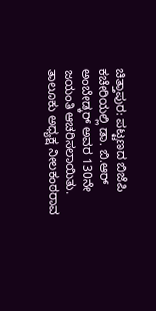ಚಿತ್ತಾಪುರ: ಪಟ್ಟಣದ ಬಿಜೆಪಿ ಕಚೇರಿಯಲ್ಲಿ ಡಾ. ಬಿ.ಆರ್ ಅಂಬೇಡ್ಕರ್ ಅವರ 130ನೇ ಜಯಂತಿ ಆಚರಿಸಲಾಯಿತು. ತಾಲೂಕು ಅಧ್ಯಕ್ಷ ನೀಲಕಂಠರಾವ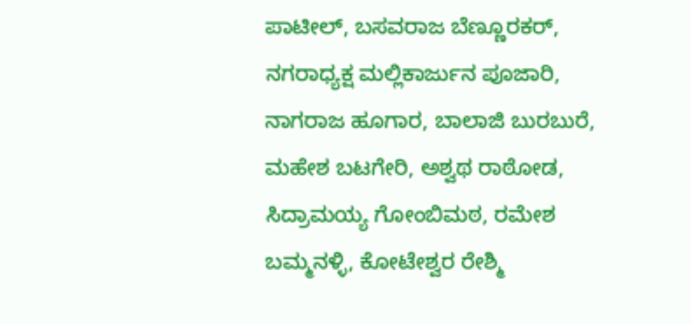ಪಾಟೀಲ್, ಬಸವರಾಜ ಬೆಣ್ಣೂರಕರ್, ನಗರಾಧ್ಯಕ್ಷ ಮಲ್ಲಿಕಾರ್ಜುನ ಪೂಜಾರಿ, ನಾಗರಾಜ ಹೂಗಾರ, ಬಾಲಾಜಿ ಬುರಬುರೆ, ಮಹೇಶ ಬಟಗೇರಿ, ಅಶ್ವಥ ರಾಠೋಡ, ಸಿದ್ರಾಮಯ್ಯ ಗೋಂಬಿಮಠ, ರಮೇಶ ಬಮ್ಮನಳ್ಳಿ, ಕೋಟೇಶ್ವರ ರೇಶ್ಮಿ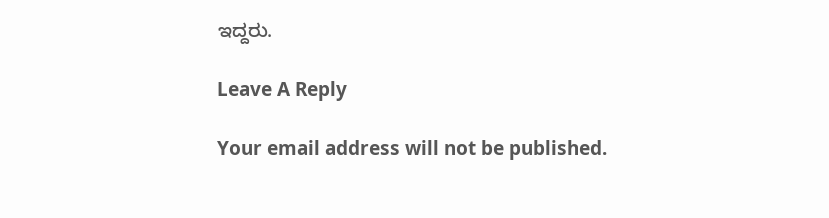ಇದ್ದರು.

Leave A Reply

Your email address will not be published.